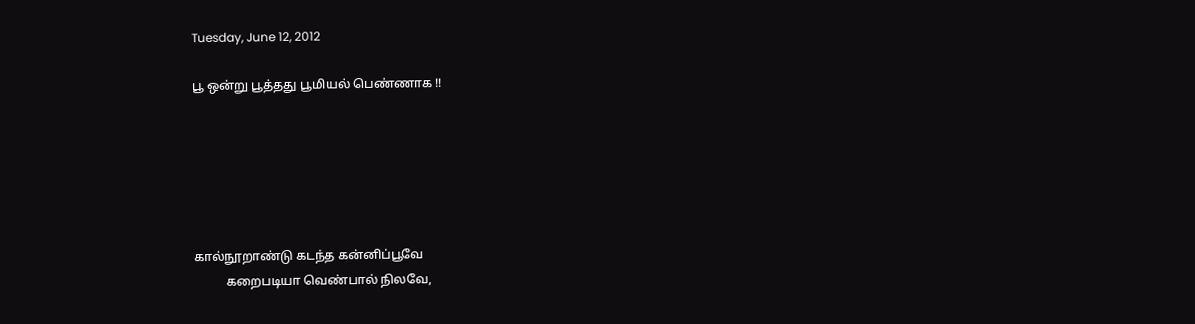Tuesday, June 12, 2012

பூ ஒன்று பூத்தது பூமியல் பெண்ணாக !!






கால்நூறாண்டு கடந்த கன்னிப்பூவே
          கறைபடியா வெண்பால் நிலவே,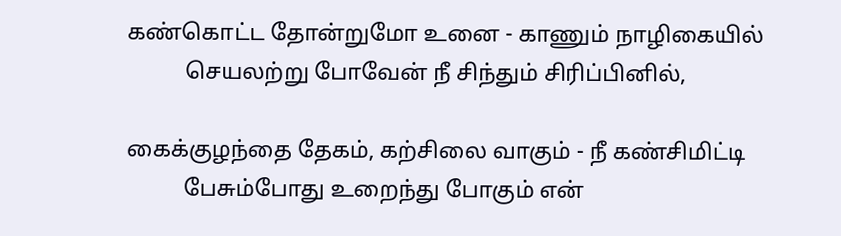கண்கொட்ட தோன்றுமோ உனை - காணும் நாழிகையில்
          செயலற்று போவேன் நீ சிந்தும் சிரிப்பினில்,

கைக்குழந்தை தேகம், கற்சிலை வாகும் - நீ கண்சிமிட்டி
          பேசும்போது உறைந்து போகும் என்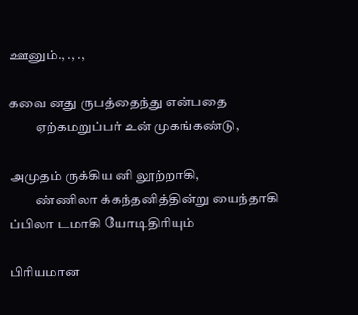ஊனும்., ., .,

கவை னது ருபத்தைந்து என்பதை
          ஏற்கமறுப்பர் உன் முகங்கண்டு,

அமுதம் ருக்கிய னி லூற்றாகி,
          ண்ணிலா க்கந்தனித்தின்று யைந்தாகி
ப்பிலா டமாகி யோடிதிரியும்

பிரியமான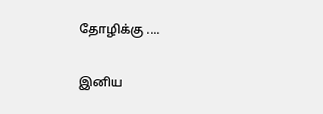தோழிக்கு ....

இனிய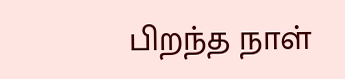பிறந்த நாள்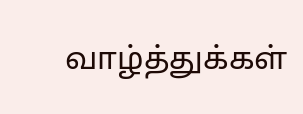வாழ்த்துக்கள்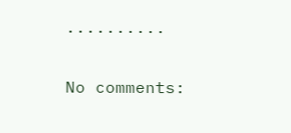..........

No comments: